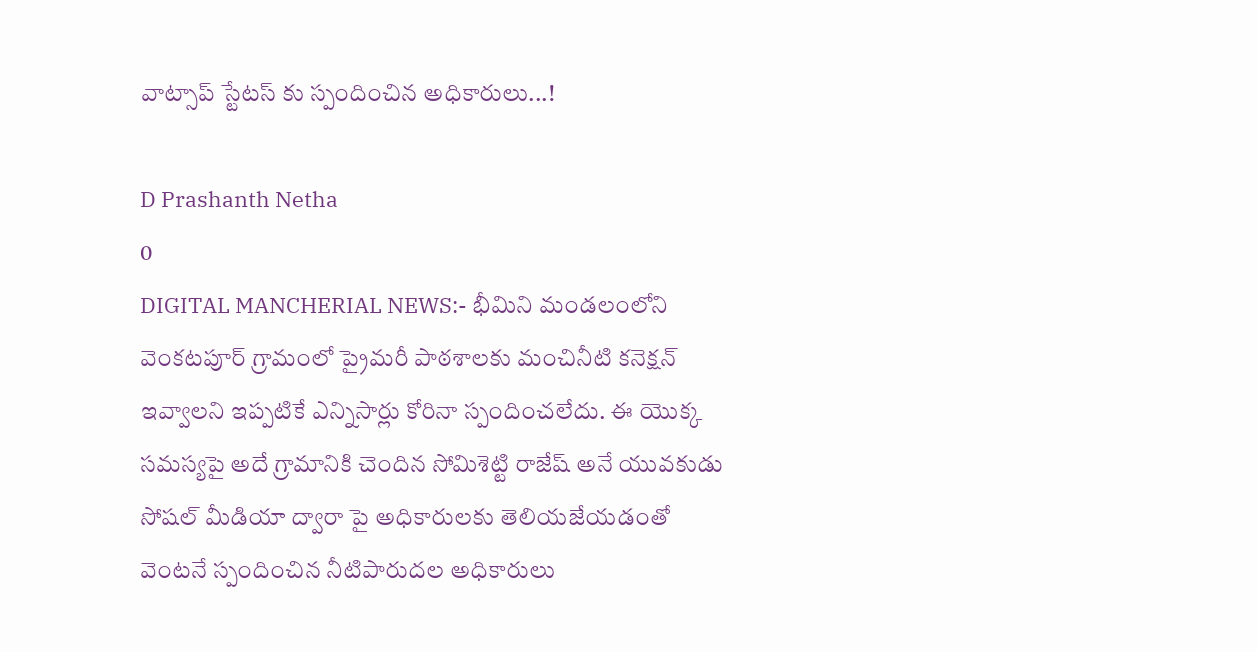వాట్సాప్ స్టేటస్ కు స్పందించిన అధికారులు...!

D Prashanth Netha
0
DIGITAL MANCHERIAL NEWS:- భీమిని మండలంలోని వెంకటపూర్ గ్రామంలో ప్రైమరీ పాఠశాలకు మంచినీటి కనెక్షన్ ఇవ్వాలని ఇప్పటికే ఎన్నిసార్లు కోరినా స్పందించలేదు. ఈ యొక్క సమస్యపై అదే గ్రామానికి చెందిన సోమిశెట్టి రాజేష్ అనే యువకుడు సోషల్ మీడియా ద్వారా పై అధికారులకు తెలియజేయడంతో వెంటనే స్పందించిన నీటిపారుదల అధికారులు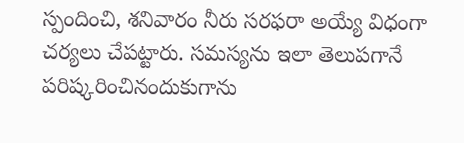స్పందించి, శనివారం నీరు సరఫరా అయ్యే విధంగా చర్యలు చేపట్టారు. సమస్యను ఇలా తెలుపగానే పరిష్కరించినందుకుగాను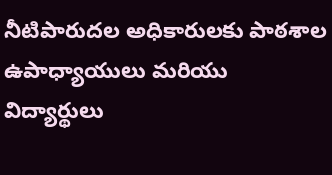నీటిపారుదల అధికారులకు పాఠశాల ఉపాధ్యాయులు మరియు విద్యార్థులు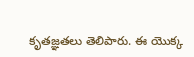కృతజ్ఞతలు తెలిపారు. ఈ యొక్క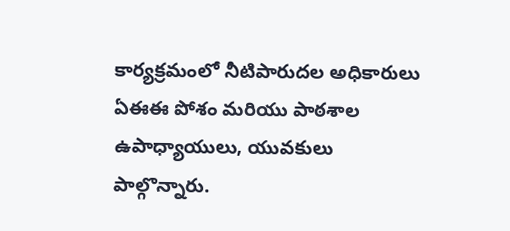కార్యక్రమంలో నీటిపారుదల అధికారులు ఏఈఈ పోశం మరియు పాఠశాల ఉపాధ్యాయులు, యువకులు పాల్గొన్నారు.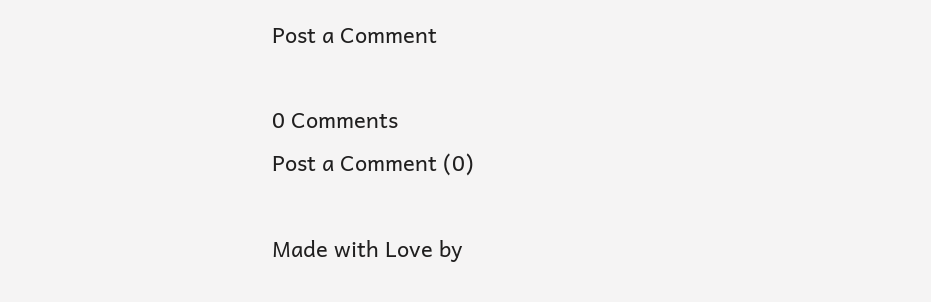Post a Comment

0 Comments
Post a Comment (0)

Made with Love by